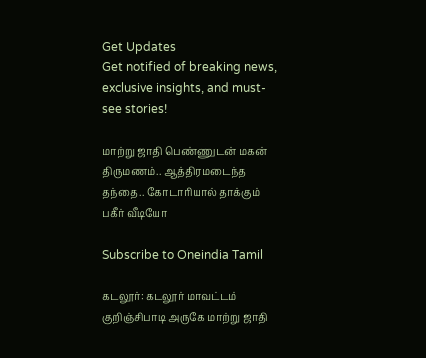Get Updates
Get notified of breaking news, exclusive insights, and must-see stories!

மாற்று ஜாதி பெண்ணுடன் மகன் திருமணம்.. ஆத்திரமடைந்த தந்தை.. கோடாரியால் தாக்கும் பகீர் வீடியோ

Subscribe to Oneindia Tamil

கடலூர்: கடலூர் மாவட்டம் குறிஞ்சிபாடி அருகே மாற்று ஜாதி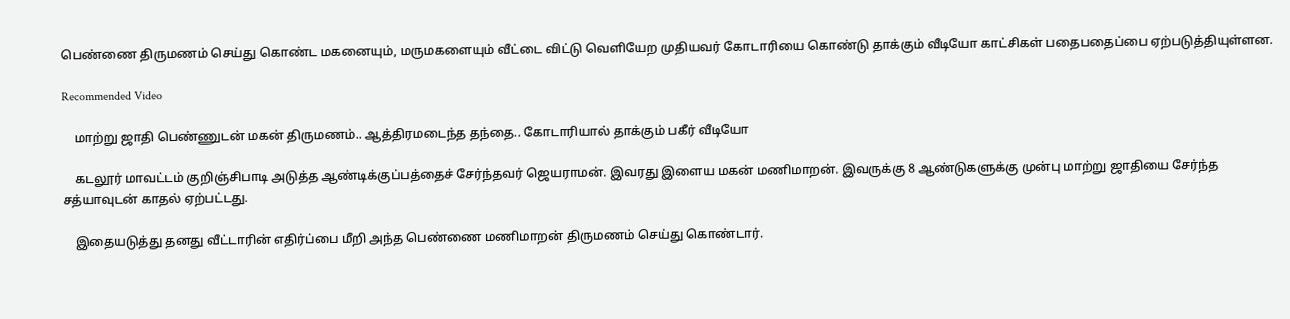பெண்ணை திருமணம் செய்து கொண்ட மகனையும், மருமகளையும் வீட்டை விட்டு வெளியேற முதியவர் கோடாரியை கொண்டு தாக்கும் வீடியோ காட்சிகள் பதைபதைப்பை ஏற்படுத்தியுள்ளன.

Recommended Video

    மாற்று ஜாதி பெண்ணுடன் மகன் திருமணம்.. ஆத்திரமடைந்த தந்தை.. கோடாரியால் தாக்கும் பகீர் வீடியோ

    கடலூர் மாவட்டம் குறிஞ்சிபாடி அடுத்த ஆண்டிக்குப்பத்தைச் சேர்ந்தவர் ஜெயராமன். இவரது இளைய மகன் மணிமாறன். இவருக்கு 8 ஆண்டுகளுக்கு முன்பு மாற்று ஜாதியை சேர்ந்த சத்யாவுடன் காதல் ஏற்பட்டது.

    இதையடுத்து தனது வீட்டாரின் எதிர்ப்பை மீறி அந்த பெண்ணை மணிமாறன் திருமணம் செய்து கொண்டார்.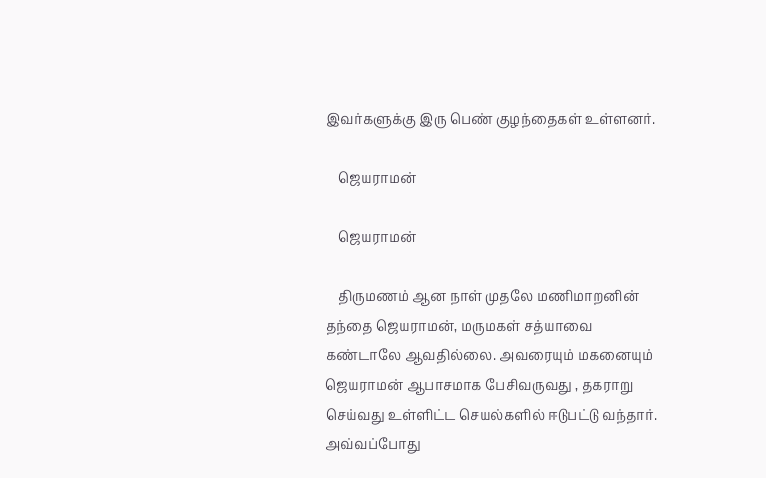இவர்களுக்கு இரு பெண் குழந்தைகள் உள்ளனர்.

    ஜெயராமன்

    ஜெயராமன்

    திருமணம் ஆன நாள் முதலே மணிமாறனின் தந்தை ஜெயராமன், மருமகள் சத்யாவை கண்டாலே ஆவதில்லை. அவரையும் மகனையும் ஜெயராமன் ஆபாசமாக பேசிவருவது , தகராறு செய்வது உள்ளிட்ட செயல்களில் ஈடுபட்டு வந்தார். அவ்வப்போது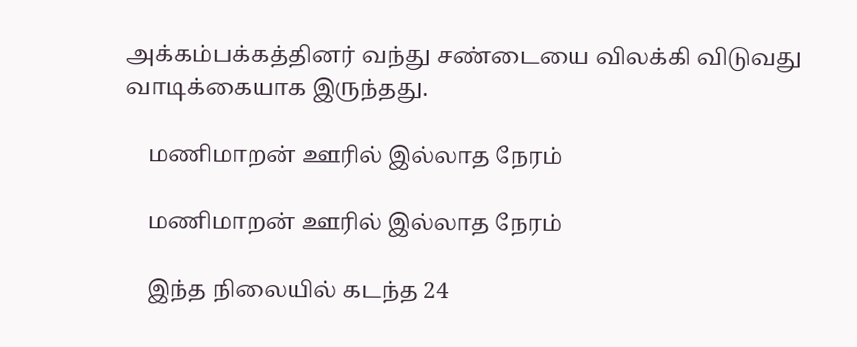அக்கம்பக்கத்தினர் வந்து சண்டையை விலக்கி விடுவது வாடிக்கையாக இருந்தது.

    மணிமாறன் ஊரில் இல்லாத நேரம்

    மணிமாறன் ஊரில் இல்லாத நேரம்

    இந்த நிலையில் கடந்த 24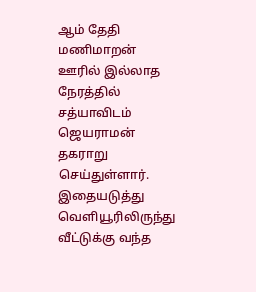ஆம் தேதி மணிமாறன் ஊரில் இல்லாத நேரத்தில் சத்யாவிடம் ஜெயராமன் தகராறு செய்துள்ளார். இதையடுத்து வெளியூரிலிருந்து வீட்டுக்கு வந்த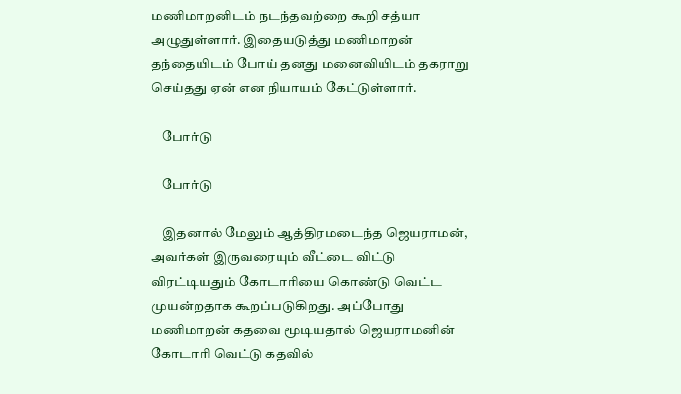மணிமாறனிடம் நடந்தவற்றை கூறி சத்யா அழுதுள்ளார். இதையடுத்து மணிமாறன் தந்தையிடம் போய் தனது மனைவியிடம் தகராறு செய்தது ஏன் என நியாயம் கேட்டுள்ளார்.

    போர்டு

    போர்டு

    இதனால் மேலும் ஆத்திரமடைந்த ஜெயராமன், அவர்கள் இருவரையும் வீட்டை விட்டு விரட்டியதும் கோடாரியை கொண்டு வெட்ட முயன்றதாக கூறப்படுகிறது. அப்போது மணிமாறன் கதவை மூடியதால் ஜெயராமனின் கோடாரி வெட்டு கதவில்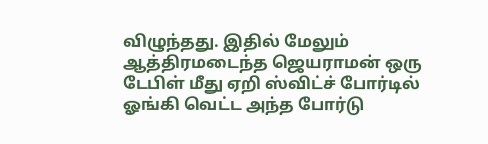விழுந்தது. இதில் மேலும் ஆத்திரமடைந்த ஜெயராமன் ஒரு டேபிள் மீது ஏறி ஸ்விட்ச் போர்டில் ஓங்கி வெட்ட அந்த போர்டு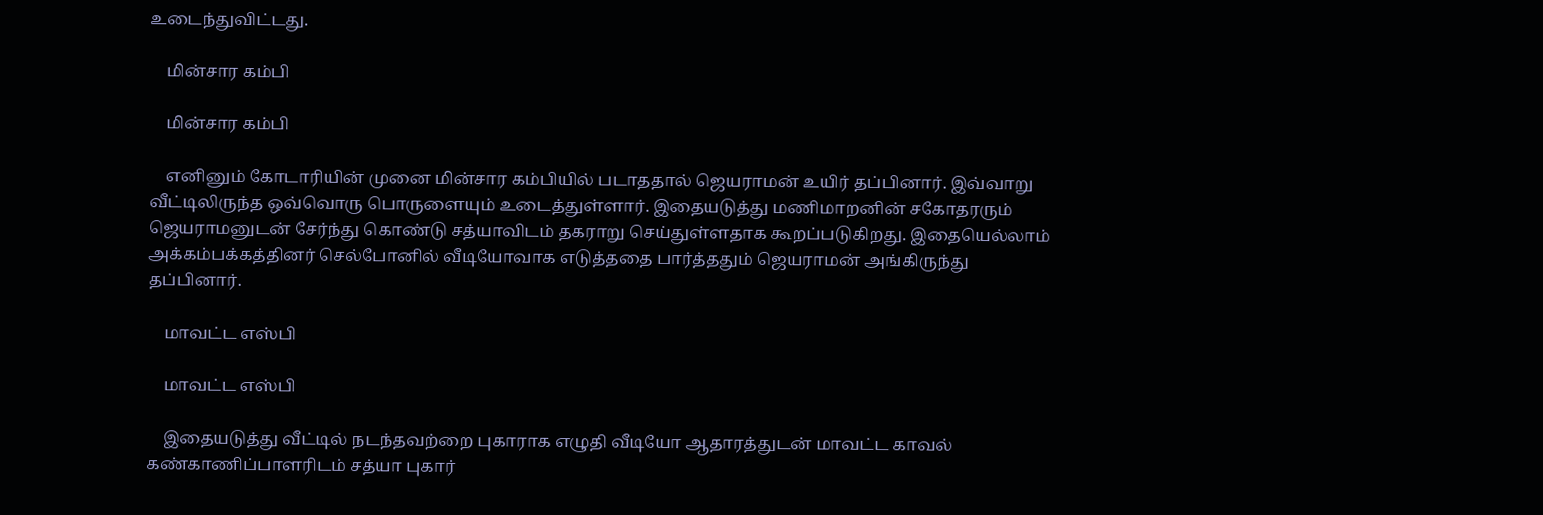உடைந்துவிட்டது.

    மின்சார கம்பி

    மின்சார கம்பி

    எனினும் கோடாரியின் முனை மின்சார கம்பியில் படாததால் ஜெயராமன் உயிர் தப்பினார். இவ்வாறு வீட்டிலிருந்த ஒவ்வொரு பொருளையும் உடைத்துள்ளார். இதையடுத்து மணிமாறனின் சகோதரரும் ஜெயராமனுடன் சேர்ந்து கொண்டு சத்யாவிடம் தகராறு செய்துள்ளதாக கூறப்படுகிறது. இதையெல்லாம் அக்கம்பக்கத்தினர் செல்போனில் வீடியோவாக எடுத்ததை பார்த்ததும் ஜெயராமன் அங்கிருந்து தப்பினார்.

    மாவட்ட எஸ்பி

    மாவட்ட எஸ்பி

    இதையடுத்து வீட்டில் நடந்தவற்றை புகாராக எழுதி வீடியோ ஆதாரத்துடன் மாவட்ட காவல் கண்காணிப்பாளரிடம் சத்யா புகார்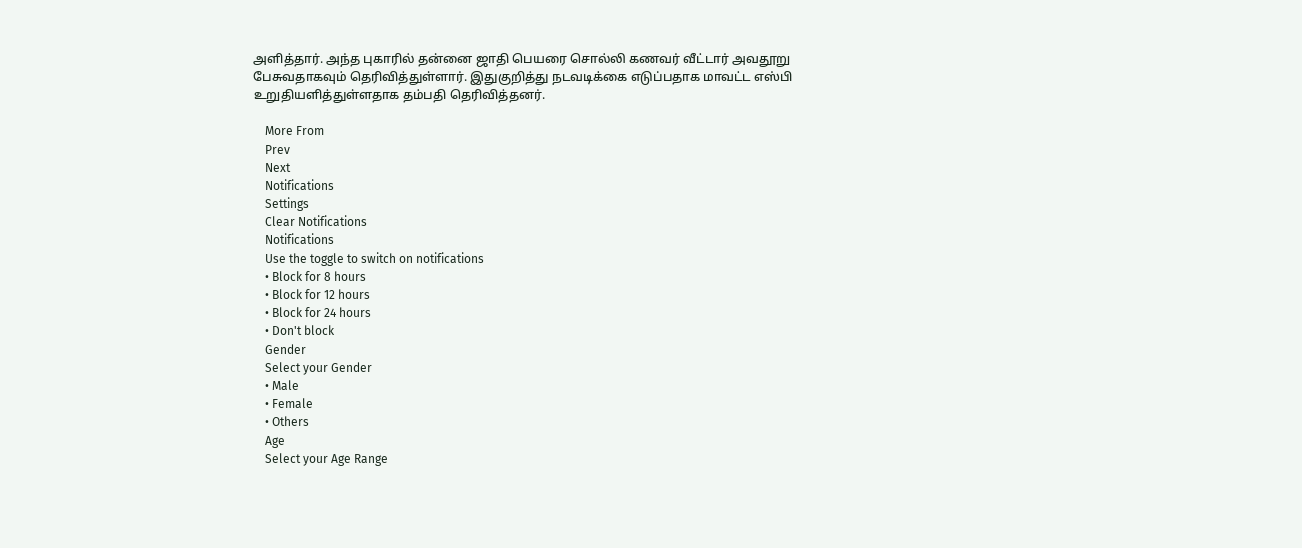அளித்தார். அந்த புகாரில் தன்னை ஜாதி பெயரை சொல்லி கணவர் வீட்டார் அவதூறு பேசுவதாகவும் தெரிவித்துள்ளார். இதுகுறித்து நடவடிக்கை எடுப்பதாக மாவட்ட எஸ்பி உறுதியளித்துள்ளதாக தம்பதி தெரிவித்தனர்.

    More From
    Prev
    Next
    Notifications
    Settings
    Clear Notifications
    Notifications
    Use the toggle to switch on notifications
    • Block for 8 hours
    • Block for 12 hours
    • Block for 24 hours
    • Don't block
    Gender
    Select your Gender
    • Male
    • Female
    • Others
    Age
    Select your Age Range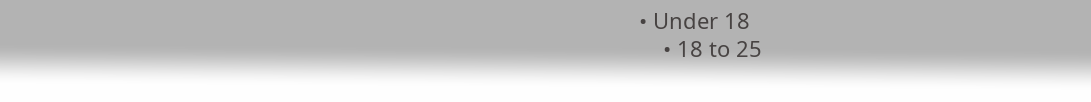• Under 18
    • 18 to 25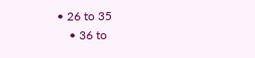• 26 to 35
    • 36 to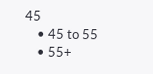45
    • 45 to 55
    • 55+